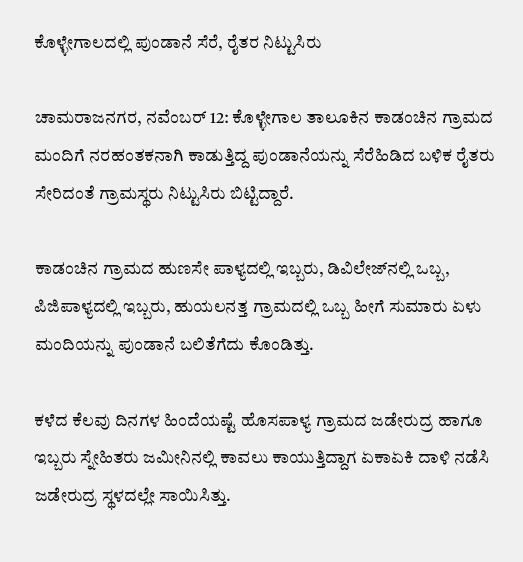ಕೊಳ್ಳೇಗಾಲದಲ್ಲಿ ಪುಂಡಾನೆ ಸೆರೆ, ರೈತರ ನಿಟ್ಟುಸಿರು

ಚಾಮರಾಜನಗರ, ನವೆಂಬರ್ 12: ಕೊಳ್ಳೇಗಾಲ ತಾಲೂಕಿನ ಕಾಡಂಚಿನ ಗ್ರಾಮದ ಮಂದಿಗೆ ನರಹಂತಕನಾಗಿ ಕಾಡುತ್ತಿದ್ದ ಪುಂಡಾನೆಯನ್ನು ಸೆರೆಹಿಡಿದ ಬಳಿಕ ರೈತರು ಸೇರಿದಂತೆ ಗ್ರಾಮಸ್ಥರು ನಿಟ್ಟುಸಿರು ಬಿಟ್ಟಿದ್ದಾರೆ.

ಕಾಡಂಚಿನ ಗ್ರಾಮದ ಹುಣಸೇ ಪಾಳ್ಯದಲ್ಲಿ ಇಬ್ಬರು, ಡಿವಿಲೇಜ್‍ನಲ್ಲಿ ಒಬ್ಬ, ಪಿಜಿಪಾಳ್ಯದಲ್ಲಿ ಇಬ್ಬರು, ಹುಯಲನತ್ತ ಗ್ರಾಮದಲ್ಲಿ ಒಬ್ಬ ಹೀಗೆ ಸುಮಾರು ಏಳು ಮಂದಿಯನ್ನು ಪುಂಡಾನೆ ಬಲಿತೆಗೆದು ಕೊಂಡಿತ್ತು.

ಕಳೆದ ಕೆಲವು ದಿನಗಳ ಹಿಂದೆಯಷ್ಟೆ ಹೊಸಪಾಳ್ಯ ಗ್ರಾಮದ ಜಡೇರುದ್ರ ಹಾಗೂ ಇಬ್ಬರು ಸ್ನೇಹಿತರು ಜಮೀನಿನಲ್ಲಿ ಕಾವಲು ಕಾಯುತ್ತಿದ್ದಾಗ ಏಕಾಏಕಿ ದಾಳಿ ನಡೆಸಿ ಜಡೇರುದ್ರ ಸ್ಥಳದಲ್ಲೇ ಸಾಯಿಸಿತ್ತು.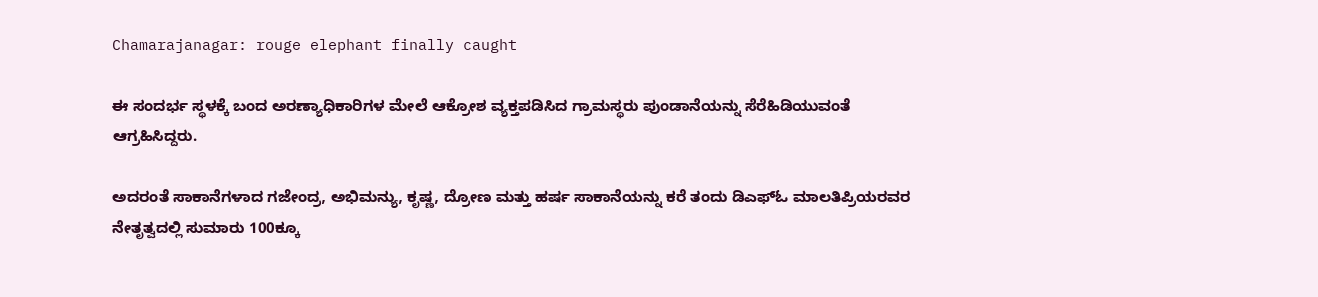Chamarajanagar: rouge elephant finally caught

ಈ ಸಂದರ್ಭ ಸ್ಥಳಕ್ಕೆ ಬಂದ ಅರಣ್ಯಾಧಿಕಾರಿಗಳ ಮೇಲೆ ಆಕ್ರೋಶ ವ್ಯಕ್ತಪಡಿಸಿದ ಗ್ರಾಮಸ್ಥರು ಪುಂಡಾನೆಯನ್ನು ಸೆರೆಹಿಡಿಯುವಂತೆ ಆಗ್ರಹಿಸಿದ್ದರು.

ಅದರಂತೆ ಸಾಕಾನೆಗಳಾದ ಗಜೇಂದ್ರ, ಅಭಿಮನ್ಯು, ಕೃಷ್ಣ, ದ್ರೋಣ ಮತ್ತು ಹರ್ಷ ಸಾಕಾನೆಯನ್ನು ಕರೆ ತಂದು ಡಿಎಫ್‍ಓ ಮಾಲತಿಪ್ರಿಯರವರ ನೇತೃತ್ವದಲ್ಲಿ ಸುಮಾರು 100ಕ್ಕೂ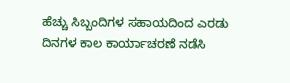ಹೆಚ್ಚು ಸಿಬ್ಬಂದಿಗಳ ಸಹಾಯದಿಂದ ಎರಡು ದಿನಗಳ ಕಾಲ ಕಾರ್ಯಾಚರಣೆ ನಡೆಸಿ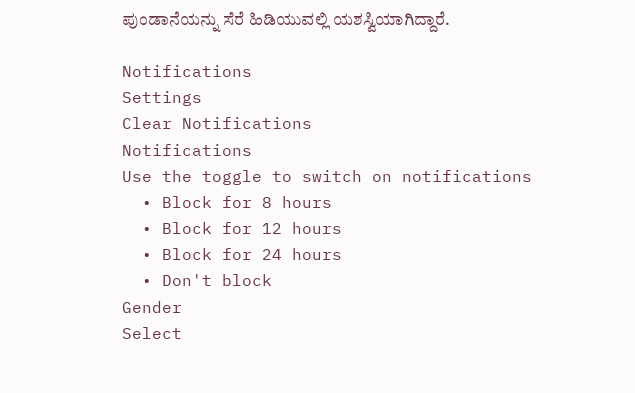ಪುಂಡಾನೆಯನ್ನು ಸೆರೆ ಹಿಡಿಯುವಲ್ಲಿ ಯಶಸ್ವಿಯಾಗಿದ್ದಾರೆ.

Notifications
Settings
Clear Notifications
Notifications
Use the toggle to switch on notifications
  • Block for 8 hours
  • Block for 12 hours
  • Block for 24 hours
  • Don't block
Gender
Select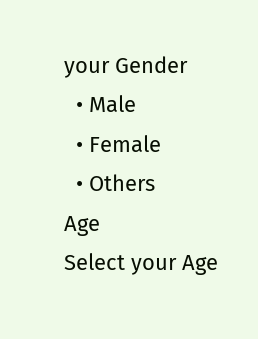your Gender
  • Male
  • Female
  • Others
Age
Select your Age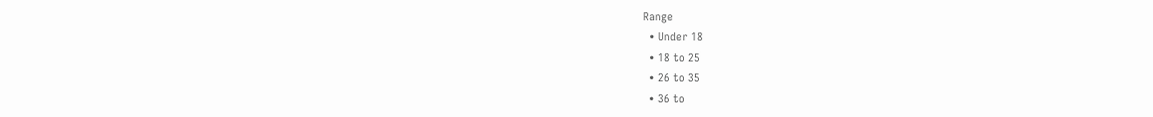Range
  • Under 18
  • 18 to 25
  • 26 to 35
  • 36 to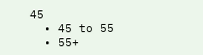45
  • 45 to 55
  • 55+